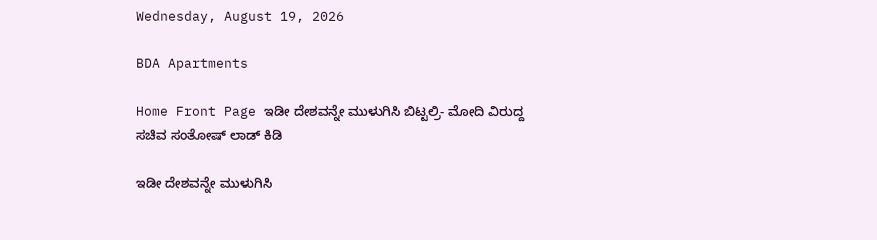Wednesday, August 19, 2026

BDA Apartments

Home Front Page ಇಡೀ ದೇಶವನ್ನೇ ಮುಳುಗಿಸಿ ಬಿಟ್ಟಲ್ರಿ- ಮೋದಿ ವಿರುದ್ದ ಸಚಿವ ಸಂತೋಷ್ ಲಾಡ್ ಕಿಡಿ

ಇಡೀ ದೇಶವನ್ನೇ ಮುಳುಗಿಸಿ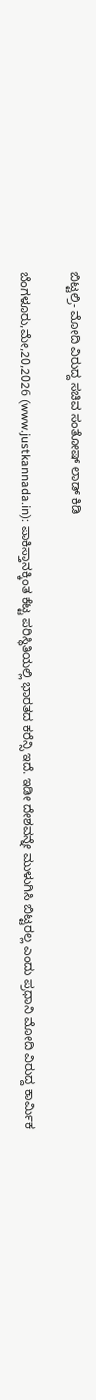ಬಿಟ್ಟಲ್ರಿ- ಮೋದಿ ವಿರುದ್ದ ಸಚಿವ ಸಂತೋಷ್ ಲಾಡ್ ಕಿಡಿ

ಬೆಂಗಳೂರು,ಮೇ,20,2026 (www.justkannada.in): ಪಾಕಿಸ್ತಾನಕ್ಕಿಂತ ಕೆಟ್ಟ ಪರಿಸ್ಥಿತಿಯಲ್ಲಿ ಭಾರತದ ಕರೆನ್ಸಿ ಇದೆ. ಇಡೀ ದೇಶವನ್ನೇ ಮುಳುಗಿಸಿ ಬಿಟ್ಟರಲ್ಲ ಎಂದು ಪ್ರಧಾನಿ ಮೋದಿ ವಿರುದ್ದ ಕಾರ್ಮಿಕ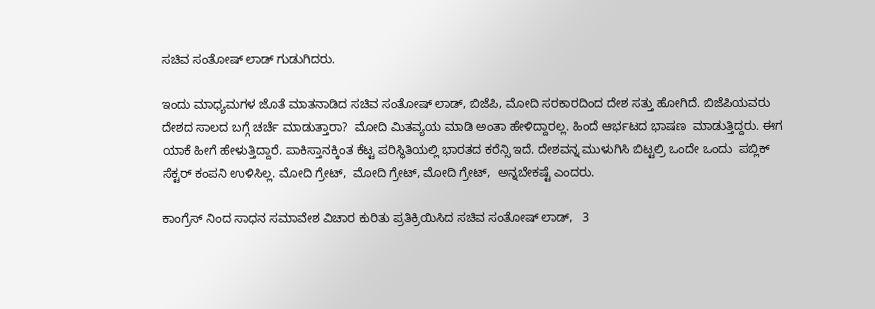ಸಚಿವ ಸಂತೋಷ್ ಲಾಡ್ ಗುಡುಗಿದರು.

ಇಂದು ಮಾಧ್ಯಮಗಳ ಜೊತೆ ಮಾತನಾಡಿದ ಸಚಿವ ಸಂತೋಷ್ ಲಾಡ್, ಬಿಜೆಪಿ, ಮೋದಿ ಸರಕಾರದಿಂದ ದೇಶ ಸತ್ತು ಹೋಗಿದೆ. ಬಿಜೆಪಿಯವರು ದೇಶದ ಸಾಲದ ಬಗ್ಗೆ ಚರ್ಚೆ ಮಾಡುತ್ತಾರಾ?  ಮೋದಿ ಮಿತವ್ಯಯ ಮಾಡಿ ಅಂತಾ ಹೇಳಿದ್ದಾರಲ್ಲ. ಹಿಂದೆ ಆರ್ಭಟದ ಭಾಷಣ  ಮಾಡುತ್ತಿದ್ದರು. ಈಗ ಯಾಕೆ ಹೀಗೆ ಹೇಳುತ್ತಿದ್ದಾರೆ. ಪಾಕಿಸ್ತಾನಕ್ಕಿಂತ ಕೆಟ್ಟ ಪರಿಸ್ಥಿತಿಯಲ್ಲಿ ಭಾರತದ ಕರೆನ್ಸಿ ಇದೆ. ದೇಶವನ್ನ ಮುಳುಗಿಸಿ ಬಿಟ್ಟಲ್ರಿ ಒಂದೇ ಒಂದು  ಪಬ್ಲಿಕ್ ಸೆಕ್ಟರ್ ಕಂಪನಿ ಉಳಿಸಿಲ್ಲ. ಮೋದಿ ಗ್ರೇಟ್,  ಮೋದಿ ಗ್ರೇಟ್, ಮೋದಿ ಗ್ರೇಟ್,  ಅನ್ನಬೇಕಷ್ಟೆ ಎಂದರು.

ಕಾಂಗ್ರೆಸ್ ನಿಂದ ಸಾಧನ ಸಮಾವೇಶ ವಿಚಾರ ಕುರಿತು ಪ್ರತಿಕ್ರಿಯಿಸಿದ ಸಚಿವ ಸಂತೋಷ್ ಲಾಡ್,   3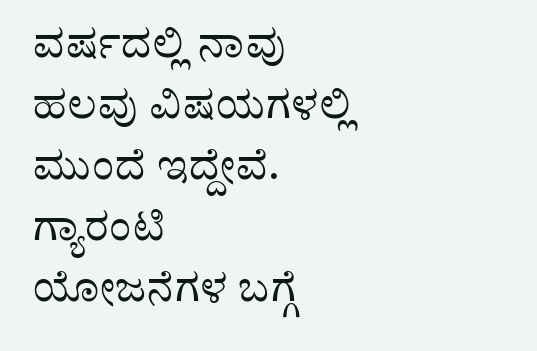ವರ್ಷದಲ್ಲಿ ನಾವು ಹಲವು ವಿಷಯಗಳಲ್ಲಿ ಮುಂದೆ ಇದ್ದೇವೆ. ಗ್ಯಾರಂಟಿ ಯೋಜನೆಗಳ ಬಗ್ಗೆ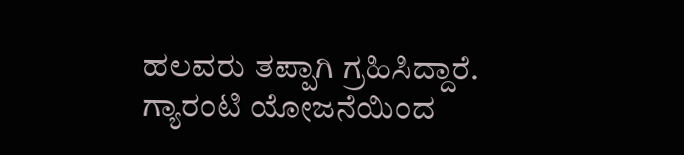ಹಲವರು ತಪ್ಪಾಗಿ ಗ್ರಹಿಸಿದ್ದಾರೆ.  ಗ್ಯಾರಂಟಿ ಯೋಜನೆಯಿಂದ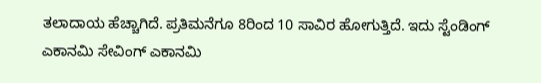ತಲಾದಾಯ ಹೆಚ್ಚಾಗಿದೆ. ಪ್ರತಿಮನೆಗೂ 8ರಿಂದ 10 ಸಾವಿರ ಹೋಗುತ್ತಿದೆ. ಇದು ಸ್ಟೆಂಡಿಂಗ್ ಎಕಾನಮಿ ಸೇವಿಂಗ್ ಎಕಾನಮಿ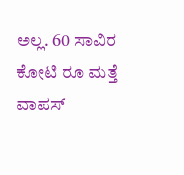ಅಲ್ಲ. 60 ಸಾವಿರ ಕೋಟಿ ರೂ ಮತ್ತೆ ವಾಪಸ್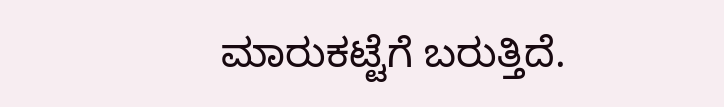ಮಾರುಕಟ್ಟೆಗೆ ಬರುತ್ತಿದೆ.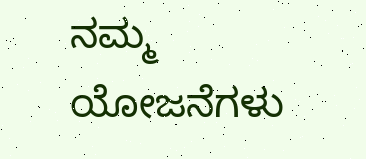ನಮ್ಮ ಯೋಜನೆಗಳು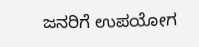ಜನರಿಗೆ ಉಪಯೋಗ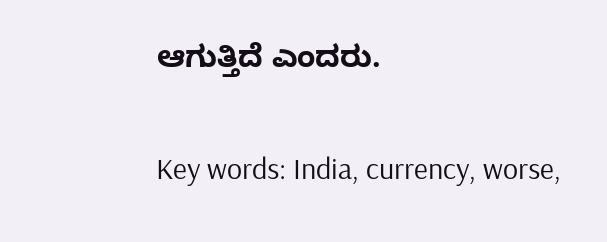ಆಗುತ್ತಿದೆ ಎಂದರು.

Key words: India, currency, worse,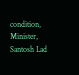condition, Minister, Santosh Lad